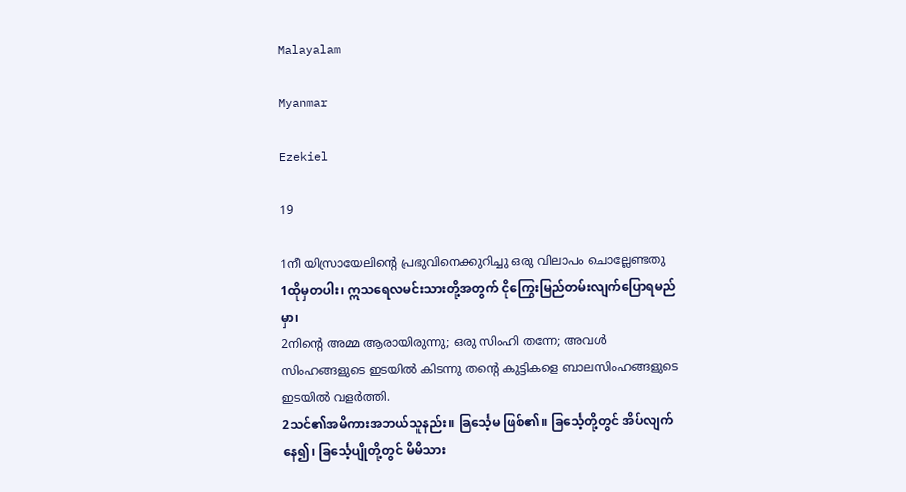Malayalam

Myanmar

Ezekiel

19

1നീ യിസ്രായേലിന്റെ പ്രഭുവിനെക്കുറിച്ചു ഒരു വിലാപം ചൊല്ലേണ്ടതു
1ထိုမှတပါး၊ ဣသရေလမင်းသားတို့အတွက် ငိုကြွေးမြည်တမ်းလျက်ပြောရမည်မှာ၊
2നിന്റെ അമ്മ ആരായിരുന്നു; ഒരു സിംഹി തന്നേ; അവള്‍ സിംഹങ്ങളുടെ ഇടയില്‍ കിടന്നു തന്റെ കുട്ടികളെ ബാലസിംഹങ്ങളുടെ ഇടയില്‍ വളര്‍ത്തി.
2သင်၏အမိကားအဘယ်သူနည်း။ ခြင်္သေ့မ ဖြစ်၏။ ခြင်္သေ့တို့တွင် အိပ်လျက်နေ၍၊ ခြင်္သေ့ပျိုတို့တွင် မိမိသား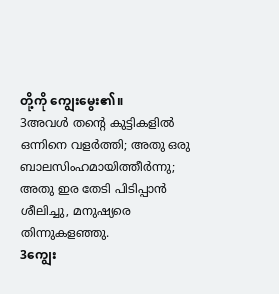တို့ကို ကျွေးမွေး၏။
3അവള്‍ തന്റെ കുട്ടികളില്‍ ഒന്നിനെ വളര്‍ത്തി; അതു ഒരു ബാലസിംഹമായിത്തീര്‍ന്നു; അതു ഇര തേടി പിടിപ്പാന്‍ ശീലിച്ചു, മനുഷ്യരെ തിന്നുകളഞ്ഞു.
3ကျွေး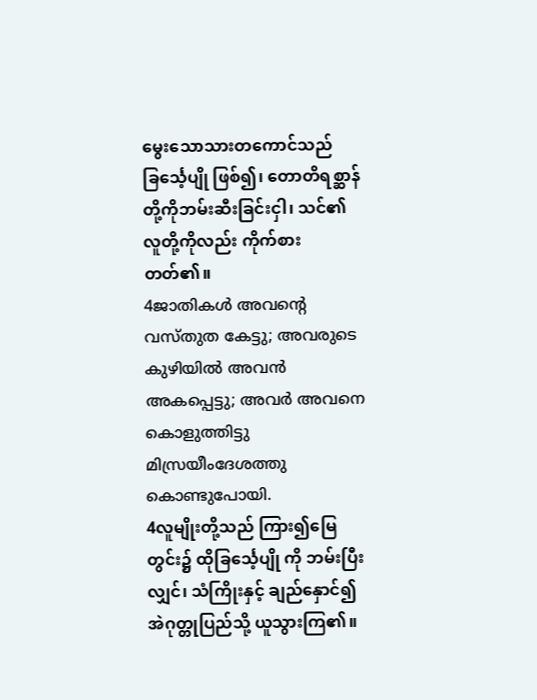မွေးသောသားတကောင်သည် ခြင်္သေ့ပျို ဖြစ်၍၊ တောတိရစ္ဆာန်တို့ကိုဘမ်းဆီးခြင်းငှါ၊ သင်၏ လူတို့ကိုလည်း ကိုက်စားတတ်၏။
4ജാതികള്‍ അവന്റെ വസ്തുത കേട്ടു; അവരുടെ കുഴിയില്‍ അവന്‍ അകപ്പെട്ടു; അവര്‍ അവനെ കൊളുത്തിട്ടു മിസ്രയീംദേശത്തു കൊണ്ടുപോയി.
4လူမျိုးတို့သည် ကြား၍မြေတွင်း၌ ထိုခြင်္သေ့ပျို ကို ဘမ်းပြီးလျှင်၊ သံကြိုးနှင့် ချည်နှောင်၍ အဲဂုတ္တုပြည်သို့ ယူသွားကြ၏။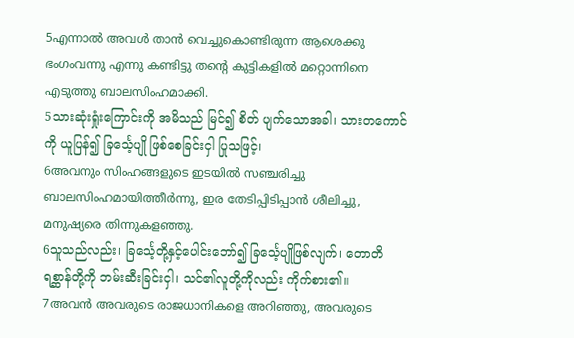5എന്നാല്‍ അവള്‍ താന്‍ വെച്ചുകൊണ്ടിരുന്ന ആശെക്കു ഭംഗംവന്നു എന്നു കണ്ടിട്ടു തന്റെ കുട്ടികളില്‍ മറ്റൊന്നിനെ എടുത്തു ബാലസിംഹമാക്കി.
5သားဆုံးရှုံးကြောင်းကို အမိသည် မြင်၍ စိတ် ပျက်သောအခါ၊ သားတကောင်ကို ယူပြန်၍ ခြင်္သေ့ပျို ဖြစ်စေခြင်းငှါ ပြုသဖြင့်၊
6അവനും സിംഹങ്ങളുടെ ഇടയില്‍ സഞ്ചരിച്ചു ബാലസിംഹമായിത്തീര്‍ന്നു, ഇര തേടിപ്പിടിപ്പാന്‍ ശീലിച്ചു, മനുഷ്യരെ തിന്നുകളഞ്ഞു.
6သူသည်လည်း၊ ခြင်္သေ့တို့နှင့်ပေါင်းဘော်၍ ခြင်္သေ့ပျိုဖြစ်လျက်၊ တောတိရစ္ဆာန်တို့ကို ဘမ်းဆီးခြင်းငှါ၊ သင်၏လူတို့ကိုလည်း ကိုက်စား၏။
7അവന്‍ അവരുടെ രാജധാനികളെ അറിഞ്ഞു, അവരുടെ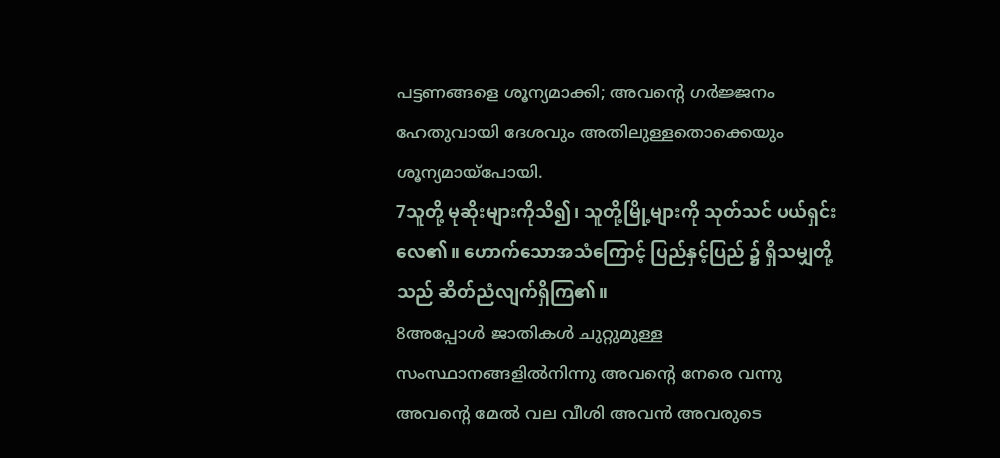പട്ടണങ്ങളെ ശൂന്യമാക്കി; അവന്റെ ഗര്‍ജ്ജനം ഹേതുവായി ദേശവും അതിലുള്ളതൊക്കെയും ശൂന്യമായ്പോയി.
7သူတို့ မုဆိုးများကိုသိ၍၊ သူတို့မြို့များကို သုတ်သင် ပယ်ရှင်းလေ၏။ ဟောက်သောအသံကြောင့် ပြည်နှင့်ပြည် ၌ ရှိသမျှတို့သည် ဆိတ်ညံလျက်ရှိကြ၏။
8അപ്പോള്‍ ജാതികള്‍ ചുറ്റുമുള്ള സംസ്ഥാനങ്ങളില്‍നിന്നു അവന്റെ നേരെ വന്നു അവന്റെ മേല്‍ വല വീശി അവന്‍ അവരുടെ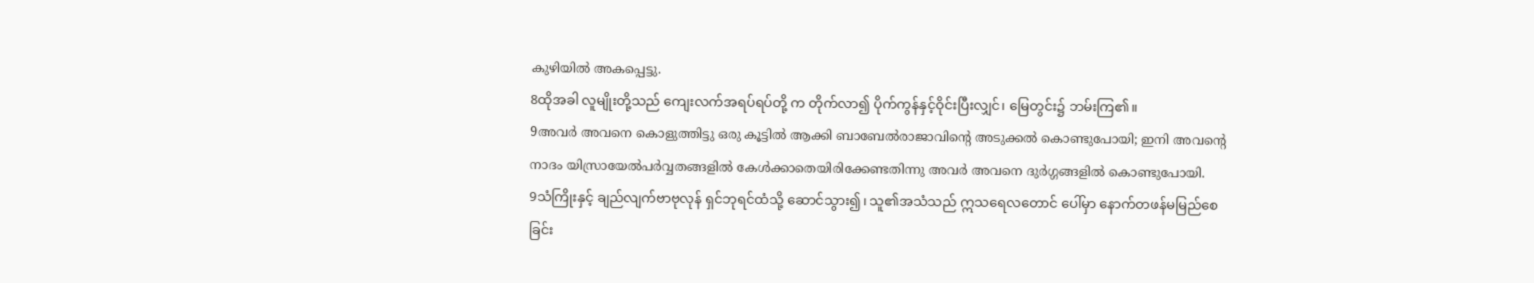കുഴിയില്‍ അകപ്പെട്ടു.
8ထိုအခါ လူမျိုးတို့သည် ကျေးလက်အရပ်ရပ်တို့ က တိုက်လာ၍ ပိုက်ကွန်နှင့်ဝိုင်းပြီးလျှင်၊ မြေတွင်း၌ ဘမ်းကြ၏။
9അവര്‍ അവനെ കൊളുത്തിട്ടു ഒരു കൂട്ടില്‍ ആക്കി ബാബേല്‍രാജാവിന്റെ അടുക്കല്‍ കൊണ്ടുപോയി; ഇനി അവന്റെ നാദം യിസ്രായേല്‍പര്‍വ്വതങ്ങളില്‍ കേള്‍ക്കാതെയിരിക്കേണ്ടതിന്നു അവര്‍ അവനെ ദുര്‍ഗ്ഗങ്ങളില്‍ കൊണ്ടുപോയി.
9သံကြိုးနှင့် ချည်လျက်ဗာဗုလုန် ရှင်ဘုရင်ထံသို့ ဆောင်သွား၍၊ သူ၏အသံသည် ဣသရေလတောင် ပေါ်မှာ နောက်တဖန်မမြည်စေခြင်း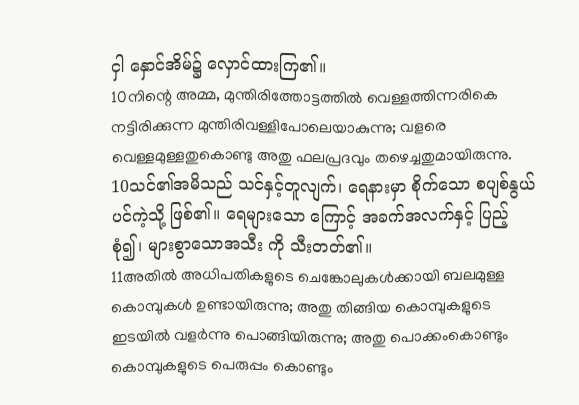ငှါ နှောင်အိမ်၌ လှောင်ထားကြ၏။
10നിന്റെ അമ്മ, മുന്തിരിത്തോട്ടത്തില്‍ വെള്ളത്തിന്നരികെ നട്ടിരിക്കുന്ന മുന്തിരിവള്ളിപോലെയാകുന്നു; വളരെ വെള്ളമുള്ളതുകൊണ്ടു അതു ഫലപ്രദവും തഴെച്ചതുമായിരുന്നു.
10သင်၏အမိသည် သင်နှင့်တူလျက်၊ ရေနားမှာ စိုက်သော စပျစ်နွယ်ပင်ကဲ့သို့ ဖြစ်၏။ ရေများသော ကြောင့် အခက်အလက်နှင့် ပြည့်စုံ၍၊ များစွာသောအသီး ကို သီးတတ်၏။
11അതില്‍ അധിപതികളുടെ ചെങ്കോലുകള്‍ക്കായി ബലമുള്ള കൊമ്പുകള്‍ ഉണ്ടായിരുന്നു; അതു തിങ്ങിയ കൊമ്പുകളുടെ ഇടയില്‍ വളര്‍ന്നു പൊങ്ങിയിരുന്നു; അതു പൊക്കംകൊണ്ടും കൊമ്പുകളുടെ പെരുപ്പം കൊണ്ടും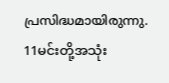പ്രസിദ്ധമായിരുന്നു.
11မင်းတို့အသုံး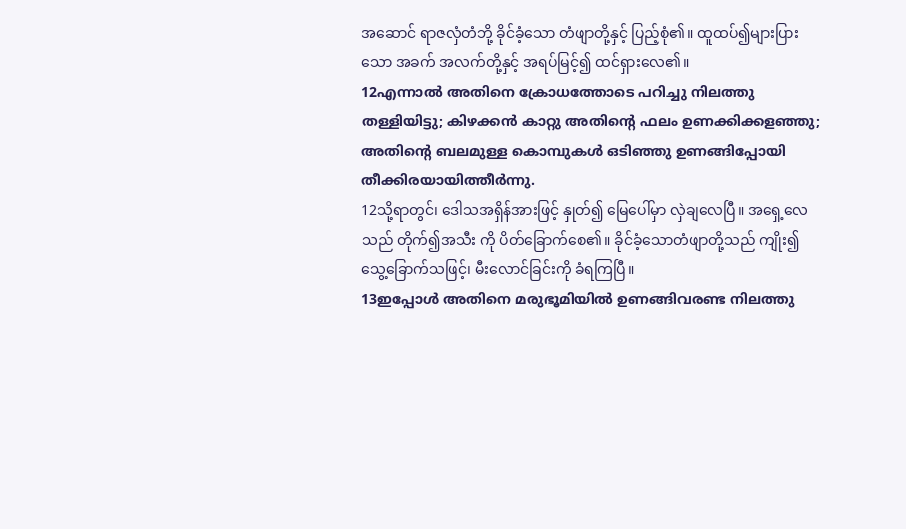အဆောင် ရာဇလှံတံဘို့ ခိုင်ခံ့သော တံဖျာတို့နှင့် ပြည့်စုံ၏။ ထူထပ်၍များပြားသော အခက် အလက်တို့နှင့် အရပ်မြင့်၍ ထင်ရှားလေ၏။
12എന്നാല്‍ അതിനെ ക്രോധത്തോടെ പറിച്ചു നിലത്തു തള്ളിയിട്ടു; കിഴക്കന്‍ കാറ്റു അതിന്റെ ഫലം ഉണക്കിക്കളഞ്ഞു; അതിന്റെ ബലമുള്ള കൊമ്പുകള്‍ ഒടിഞ്ഞു ഉണങ്ങിപ്പോയി തീക്കിരയായിത്തീര്‍ന്നു.
12သို့ရာတွင်၊ ဒေါသအရှိန်အားဖြင့် နှုတ်၍ မြေပေါ်မှာ လှဲချလေပြီ။ အရှေ့လေသည် တိုက်၍အသီး ကို ပိတ်ခြောက်စေ၏။ ခိုင်ခံ့သောတံဖျာတို့သည် ကျိုး၍ သွေ့ခြောက်သဖြင့်၊ မီးလောင်ခြင်းကို ခံရကြပြီ။
13ഇപ്പോള്‍ അതിനെ മരുഭൂമിയില്‍ ഉണങ്ങിവരണ്ട നിലത്തു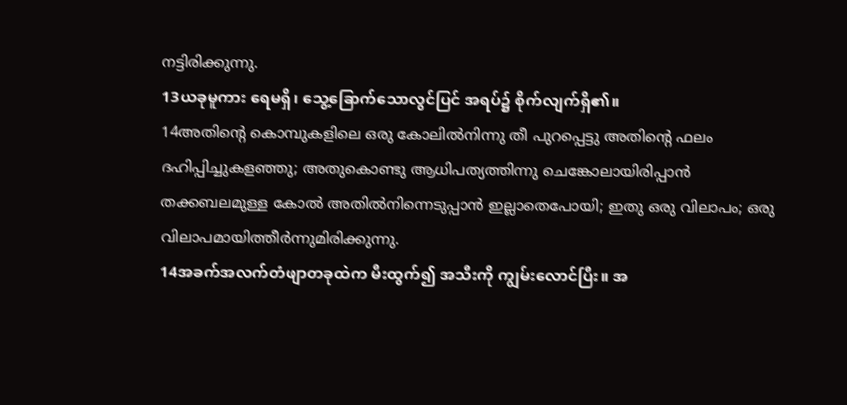നട്ടിരിക്കുന്നു.
13ယခုမူကား ရေမရှိ၊ သွေ့ခြောက်သောလွင်ပြင် အရပ်၌ စိုက်လျက်ရှိ၏။
14അതിന്റെ കൊമ്പുകളിലെ ഒരു കോലില്‍നിന്നു തീ പുറപ്പെട്ടു അതിന്റെ ഫലം ദഹിപ്പിച്ചുകളഞ്ഞു; അതുകൊണ്ടു ആധിപത്യത്തിന്നു ചെങ്കോലായിരിപ്പാന്‍ തക്കബലമുള്ള കോല്‍ അതില്‍നിന്നെടുപ്പാന്‍ ഇല്ലാതെപോയി; ഇതു ഒരു വിലാപം; ഒരു വിലാപമായിത്തീര്‍ന്നുമിരിക്കുന്നു.
14အခက်အလက်တံဖျာတခုထဲက မီးထွက်၍ အသီးကို ကျွမ်းလောင်ပြီး။ အ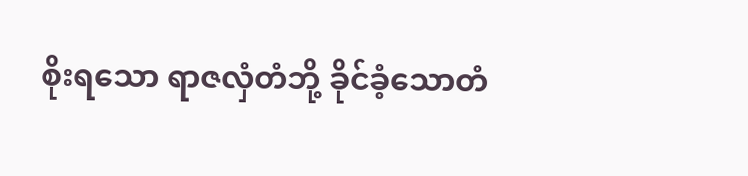စိုးရသော ရာဇလှံတံဘို့ ခိုင်ခံ့သောတံ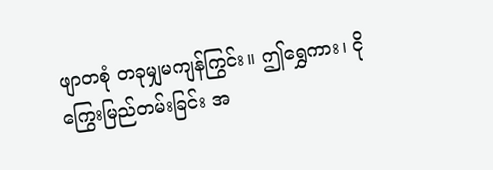ဖျာတစုံ တခုမျှမကျန်ကြွင်း။ ဤရွှေကား၊ ငိုကြွေးမြည်တမ်းခြင်း အ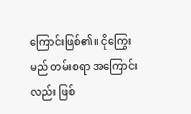ကြောင်းဖြစ်၏။ ငိုကြွေးမည် တမ်းစရာ အကြောင်းလည်း ဖြစ်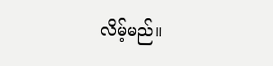လိမ့်မည်။